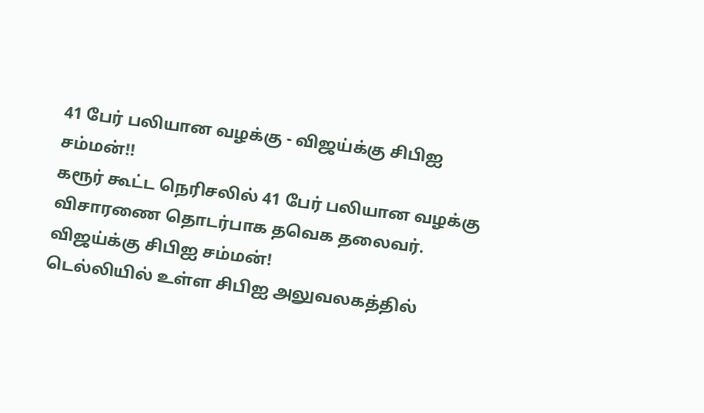41 பேர் பலியான வழக்கு - விஜய்க்கு சிபிஐ சம்மன்!!
கரூர் கூட்ட நெரிசலில் 41 பேர் பலியான வழக்கு விசாரணை தொடர்பாக தவெக தலைவர். விஜய்க்கு சிபிஐ சம்மன்!
டெல்லியில் உள்ள சிபிஐ அலுவலகத்தில்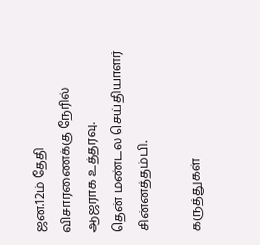ஜன.12ம் தேதி விசாரணைக்கு நேரில் ஆஜராக உத்தரவு.
தென் மண்டல செய்தியாளர் சின்னத்தம்பி.

கருத்துகள்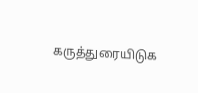கருத்துரையிடுக